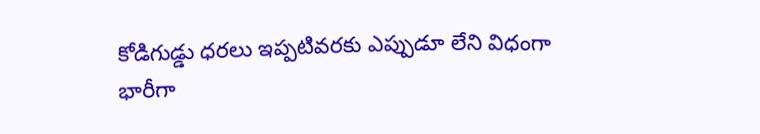కోడిగుడ్డు ధరలు ఇప్పటివరకు ఎప్పుడూ లేని విధంగా భారీగా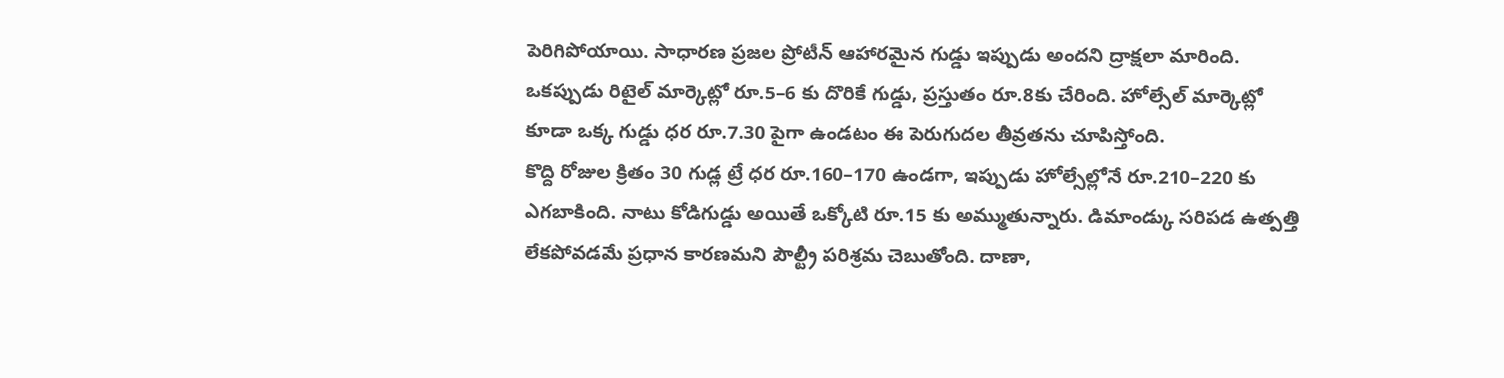పెరిగిపోయాయి. సాధారణ ప్రజల ప్రోటీన్ ఆహారమైన గుడ్డు ఇప్పుడు అందని ద్రాక్షలా మారింది. ఒకప్పుడు రిటైల్ మార్కెట్లో రూ.5–6 కు దొరికే గుడ్డు, ప్రస్తుతం రూ.8కు చేరింది. హోల్సేల్ మార్కెట్లో కూడా ఒక్క గుడ్డు ధర రూ.7.30 పైగా ఉండటం ఈ పెరుగుదల తీవ్రతను చూపిస్తోంది.
కొద్ది రోజుల క్రితం 30 గుడ్ల ట్రే ధర రూ.160–170 ఉండగా, ఇప్పుడు హోల్సేల్లోనే రూ.210–220 కు ఎగబాకింది. నాటు కోడిగుడ్డు అయితే ఒక్కోటి రూ.15 కు అమ్ముతున్నారు. డిమాండ్కు సరిపడ ఉత్పత్తి లేకపోవడమే ప్రధాన కారణమని పౌల్ట్రీ పరిశ్రమ చెబుతోంది. దాణా,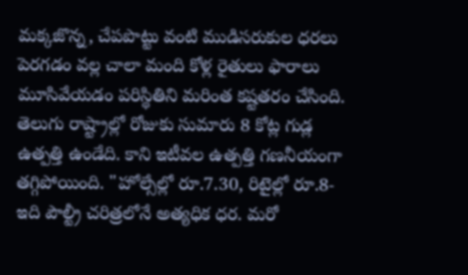మక్కజొన్న, చేపపొట్టు వంటి ముడిసరుకుల ధరలు పెరగడం వల్ల చాలా మంది కోళ్ల రైతులు ఫారాలు మూసివేయడం పరిస్థితిని మరింత కష్టతరం చేసింది.
తెలుగు రాష్ట్రాల్లో రోజుకు సుమారు 8 కోట్ల గుడ్ల ఉత్పత్తి ఉండేది. కాని ఇటీవల ఉత్పత్తి గణనీయంగా తగ్గిపోయింది. "హోల్సేల్లో రూ.7.30, రిటైల్లో రూ.8-ఇది పౌల్ట్రీ చరిత్రలోనే అత్యధిక ధర. మరో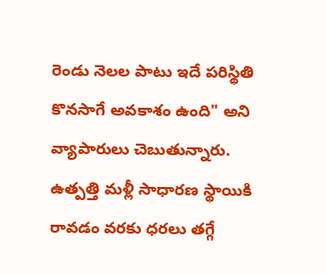రెండు నెలల పాటు ఇదే పరిస్థితి కొనసాగే అవకాశం ఉంది" అని వ్యాపారులు చెబుతున్నారు. ఉత్పత్తి మళ్లీ సాధారణ స్థాయికి రావడం వరకు ధరలు తగ్గే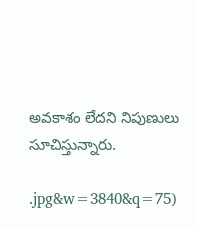అవకాశం లేదని నిపుణులు సూచిస్తున్నారు.

.jpg&w=3840&q=75)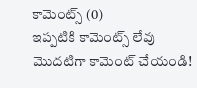కామెంట్స్ (0)
ఇప్పటికి కామెంట్స్ లేవు
మొదటిగా కామెంట్ చేయండి!